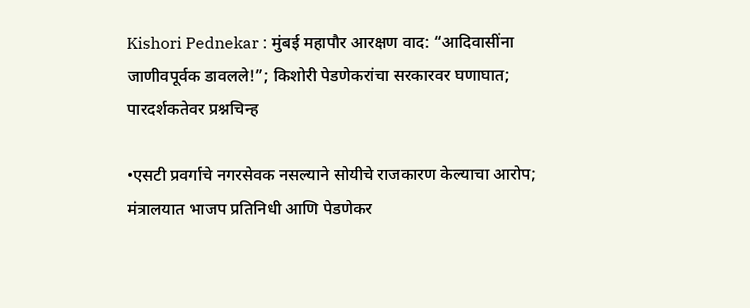Kishori Pednekar : मुंबई महापौर आरक्षण वाद: “आदिवासींना जाणीवपूर्वक डावलले!”; किशोरी पेडणेकरांचा सरकारवर घणाघात; पारदर्शकतेवर प्रश्नचिन्ह

•एसटी प्रवर्गाचे नगरसेवक नसल्याने सोयीचे राजकारण केल्याचा आरोप; मंत्रालयात भाजप प्रतिनिधी आणि पेडणेकर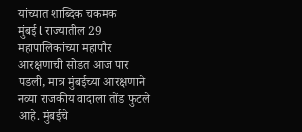यांच्यात शाब्दिक चकमक
मुंबई l राज्यातील 29 महापालिकांच्या महापौर आरक्षणाची सोडत आज पार पडली, मात्र मुंबईच्या आरक्षणाने नव्या राजकीय वादाला तोंड फुटले आहे. मुंबईचे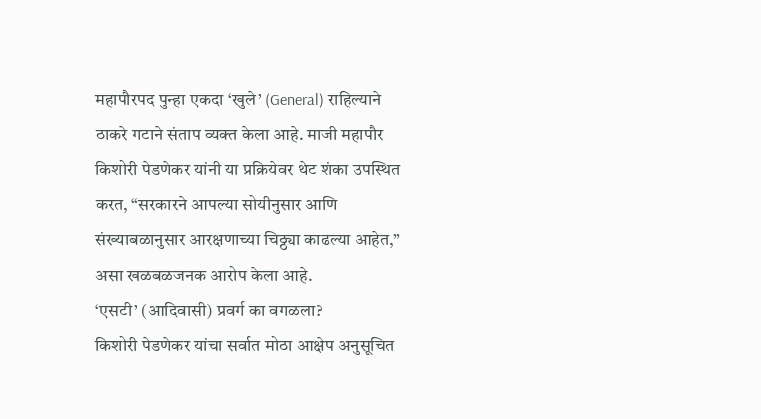महापौरपद पुन्हा एकदा ‘खुले’ (General) राहिल्याने ठाकरे गटाने संताप व्यक्त केला आहे. माजी महापौर किशोरी पेडणेकर यांनी या प्रक्रियेवर थेट शंका उपस्थित करत, “सरकारने आपल्या सोयीनुसार आणि संख्याबळानुसार आरक्षणाच्या चिठ्ठ्या काढल्या आहेत,” असा खळबळजनक आरोप केला आहे.
‘एसटी’ (आदिवासी) प्रवर्ग का वगळला?
किशोरी पेडणेकर यांचा सर्वात मोठा आक्षेप अनुसूचित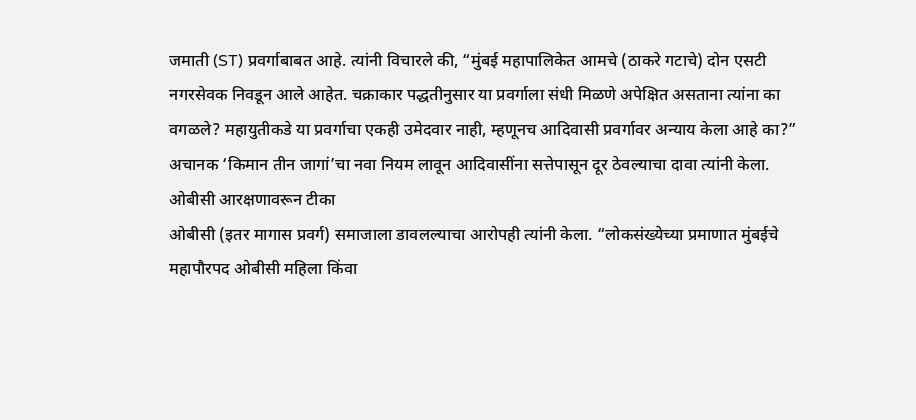जमाती (ST) प्रवर्गाबाबत आहे. त्यांनी विचारले की, “मुंबई महापालिकेत आमचे (ठाकरे गटाचे) दोन एसटी नगरसेवक निवडून आले आहेत. चक्राकार पद्धतीनुसार या प्रवर्गाला संधी मिळणे अपेक्षित असताना त्यांना का वगळले? महायुतीकडे या प्रवर्गाचा एकही उमेदवार नाही, म्हणूनच आदिवासी प्रवर्गावर अन्याय केला आहे का?” अचानक ‘किमान तीन जागां’चा नवा नियम लावून आदिवासींना सत्तेपासून दूर ठेवल्याचा दावा त्यांनी केला.
ओबीसी आरक्षणावरून टीका
ओबीसी (इतर मागास प्रवर्ग) समाजाला डावलल्याचा आरोपही त्यांनी केला. “लोकसंख्येच्या प्रमाणात मुंबईचे महापौरपद ओबीसी महिला किंवा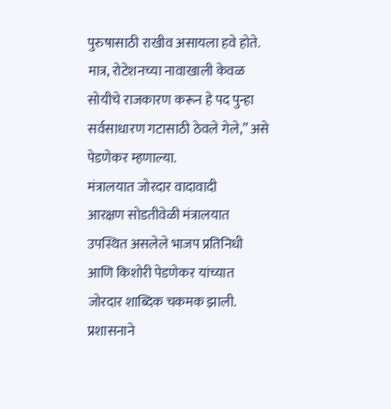पुरुषासाठी राखीव असायला हवे होते. मात्र, रोटेशनच्या नावाखाली केवळ सोयीचे राजकारण करून हे पद पुन्हा सर्वसाधारण गटासाठी ठेवले गेले,” असे पेडणेकर म्हणाल्या.
मंत्रालयात जोरदार वादावादी
आरक्षण सोडतीवेळी मंत्रालयात उपस्थित असलेले भाजप प्रतिनिधी आणि किशोरी पेडणेकर यांच्यात जोरदार शाब्दिक चकमक झाली. प्रशासनाने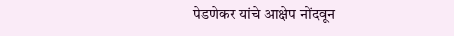पेडणेकर यांचे आक्षेप नोंदवून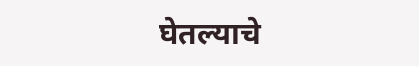घेतल्याचे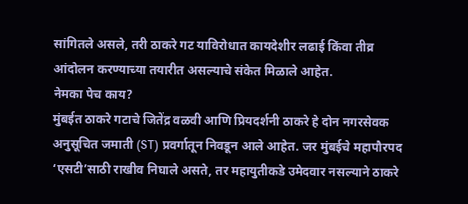सांगितले असले, तरी ठाकरे गट याविरोधात कायदेशीर लढाई किंवा तीव्र आंदोलन करण्याच्या तयारीत असल्याचे संकेत मिळाले आहेत.
नेमका पेच काय?
मुंबईत ठाकरे गटाचे जितेंद्र वळवी आणि प्रियदर्शनी ठाकरे हे दोन नगरसेवक अनुसूचित जमाती (ST) प्रवर्गातून निवडून आले आहेत. जर मुंबईचे महापौरपद ‘एसटी’साठी राखीव निघाले असते, तर महायुतीकडे उमेदवार नसल्याने ठाकरे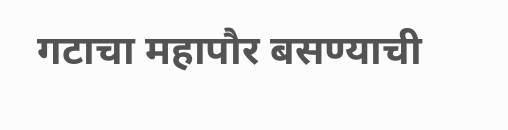गटाचा महापौर बसण्याची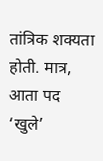तांत्रिक शक्यता होती. मात्र, आता पद ‘खुले’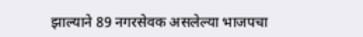झाल्याने 89 नगरसेवक असलेल्या भाजपचा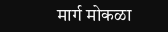मार्ग मोकळा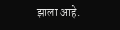झाला आहे.